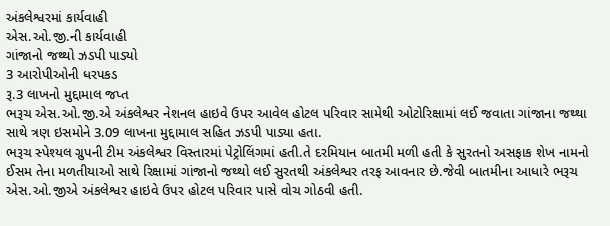અંકલેશ્વરમાં કાર્યવાહી
એસ.ઓ.જી.ની કાર્યવાહી
ગાંજાનો જથ્થો ઝડપી પાડ્યો
3 આરોપીઓની ધરપકડ
રૂ.3 લાખનો મુદ્દામાલ જપ્ત
ભરૂચ એસ.ઓ.જી.એ અંકલેશ્વર નેશનલ હાઇવે ઉપર આવેલ હોટલ પરિવાર સામેથી ઓટોરિક્ષામાં લઈ જવાતા ગાંજાના જથ્થા સાથે ત્રણ ઇસમોને 3.09 લાખના મુદ્દામાલ સહિત ઝડપી પાડ્યા હતા.
ભરૂચ સ્પેશ્યલ ગ્રુપની ટીમ અંકલેશ્વર વિસ્તારમાં પેટ્રોલિંગમાં હતી.તે દરમિયાન બાતમી મળી હતી કે સુરતનો અસફાક શેખ નામનો ઈસમ તેના મળતીયાઓ સાથે રિક્ષામાં ગાંજાનો જથ્થો લઈ સુરતથી અંકલેશ્વર તરફ આવનાર છે.જેવી બાતમીના આધારે ભરૂચ એસ.ઓ.જીએ અંકલેશ્વર હાઇવે ઉપર હોટલ પરિવાર પાસે વોચ ગોઠવી હતી.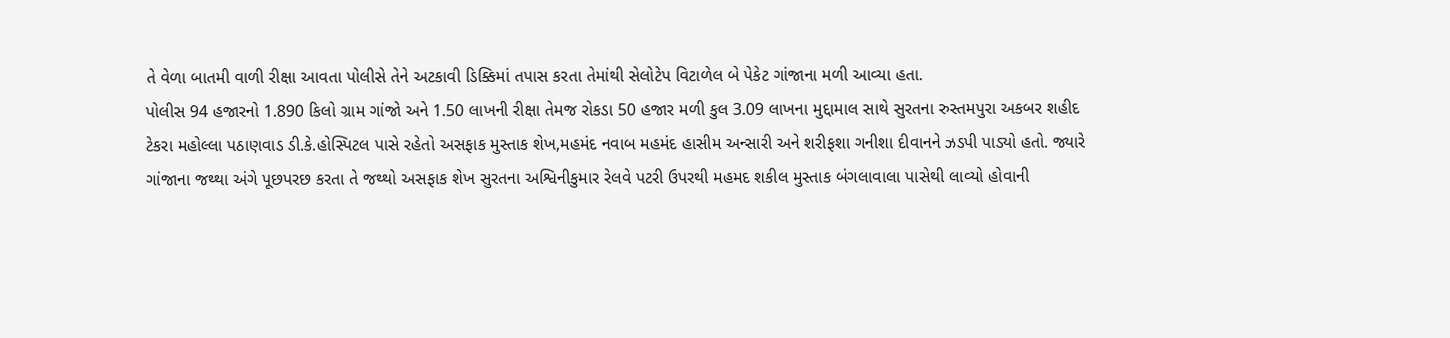તે વેળા બાતમી વાળી રીક્ષા આવતા પોલીસે તેને અટકાવી ડિક્કિમાં તપાસ કરતા તેમાંથી સેલોટેપ વિટાળેલ બે પેકેટ ગાંજાના મળી આવ્યા હતા.
પોલીસ 94 હજારનો 1.890 કિલો ગ્રામ ગાંજો અને 1.50 લાખની રીક્ષા તેમજ રોકડા 50 હજાર મળી કુલ 3.09 લાખના મુદ્દામાલ સાથે સુરતના રુસ્તમપુરા અકબર શહીદ ટેકરા મહોલ્લા પઠાણવાડ ડી.કે.હોસ્પિટલ પાસે રહેતો અસફાક મુસ્તાક શેખ,મહમંદ નવાબ મહમંદ હાસીમ અન્સારી અને શરીફશા ગનીશા દીવાનને ઝડપી પાડ્યો હતો. જ્યારે ગાંજાના જથ્થા અંગે પૂછપરછ કરતા તે જથ્થો અસફાક શેખ સુરતના અશ્વિનીકુમાર રેલવે પટરી ઉપરથી મહમદ શકીલ મુસ્તાક બંગલાવાલા પાસેથી લાવ્યો હોવાની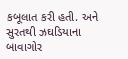કબૂલાત કરી હતી. અને સુરતથી ઝઘડિયાના બાવાગોર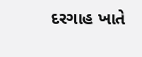દરગાહ ખાતે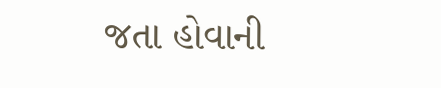જતા હોવાની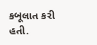કબૂલાત કરી હતી.